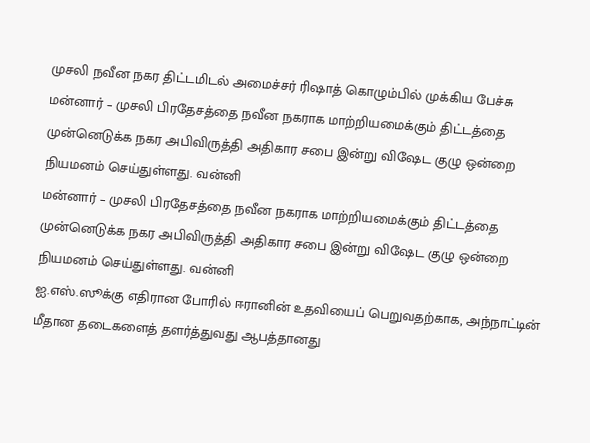முசலி நவீன நகர திட்டமிடல் அமைச்சர் ரிஷாத் கொழும்பில் முக்கிய பேச்சு
மன்னார் – முசலி பிரதேசத்தை நவீன நகராக மாற்றியமைக்கும் திட்டத்தை முன்னெடுக்க நகர அபிவிருத்தி அதிகார சபை இன்று விஷேட குழு ஒன்றை நியமனம் செய்துள்ளது. வன்னி
மன்னார் – முசலி பிரதேசத்தை நவீன நகராக மாற்றியமைக்கும் திட்டத்தை முன்னெடுக்க நகர அபிவிருத்தி அதிகார சபை இன்று விஷேட குழு ஒன்றை நியமனம் செய்துள்ளது. வன்னி
ஐ.எஸ்.ஸூக்கு எதிரான போரில் ஈரானின் உதவியைப் பெறுவதற்காக, அந்நாட்டின் மீதான தடைகளைத் தளர்த்துவது ஆபத்தானது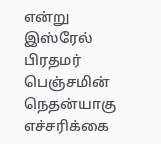என்று இஸ்ரேல் பிரதமர் பெஞ்சமின் நெதன்யாகு எச்சரிக்கை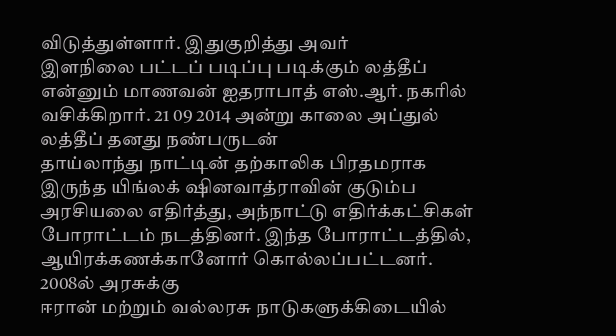விடுத்துள்ளார். இதுகுறித்து அவர்
இளநிலை பட்டப் படிப்பு படிக்கும் லத்தீப் என்னும் மாணவன் ஐதராபாத் எஸ்.ஆர். நகரில் வசிக்கிறார். 21 09 2014 அன்று காலை அப்துல் லத்தீப் தனது நண்பருடன்
தாய்லாந்து நாட்டின் தற்காலிக பிரதமராக இருந்த யிங்லக் ஷினவாத்ராவின் குடும்ப அரசியலை எதிர்த்து, அந்நாட்டு எதிர்க்கட்சிகள் போராட்டம் நடத்தினர். இந்த போராட்டத்தில், ஆயிரக்கணக்கானோர் கொல்லப்பட்டனர். 2008ல் அரசுக்கு
ஈரான் மற்றும் வல்லரசு நாடுகளுக்கிடையில்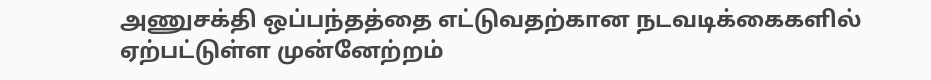அணுசக்தி ஒப்பந்தத்தை எட்டுவதற்கான நடவடிக்கைகளில் ஏற்பட்டுள்ள முன்னேற்றம்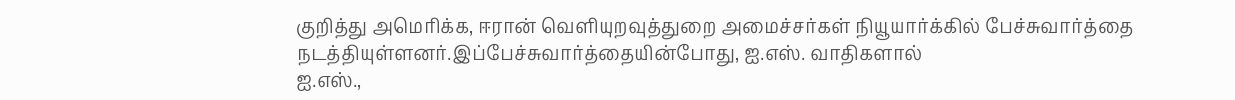குறித்து அமெரிக்க, ஈரான் வெளியுறவுத்துறை அமைச்சர்கள் நியூயார்க்கில் பேச்சுவார்த்தை நடத்தியுள்ளனர்.இப்பேச்சுவார்த்தையின்போது, ஐ.எஸ். வாதிகளால்
ஐ.எஸ்.,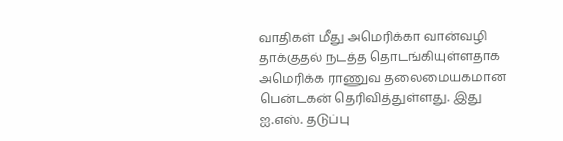வாதிகள் மீது அமெரிக்கா வான்வழி தாக்குதல் நடத்த தொடங்கியுள்ளதாக அமெரிக்க ராணுவ தலைமையகமான பென்டகன் தெரிவித்துள்ளது. இது ஐ.எஸ். தடுப்பு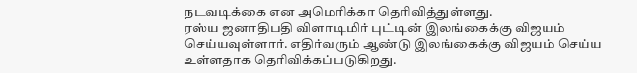நடவடிக்கை என அமெரிக்கா தெரிவித்துள்ளது.
ரஸ்ய ஜனாதிபதி விளாடிமிர் புட்டின் இலங்கைக்கு விஜயம் செய்யவுள்ளார். எதிர்வரும் ஆண்டு இலங்கைக்கு விஜயம் செய்ய உள்ளதாக தெரிவிக்கப்படுகிறது.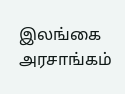இலங்கை அரசாங்கம்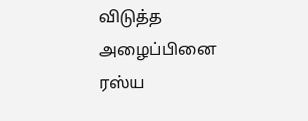விடுத்த அழைப்பினை ரஸ்ய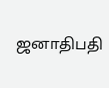ஜனாதிபதி